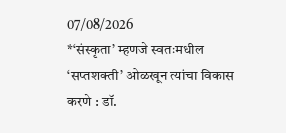07/08/2026
*‘संस्कृता’ म्हणजे स्वतःमधील ‘सप्तशक्ती’ ओळखून त्यांचा विकास करणे : डॉ.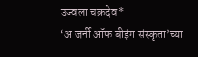उज्वला चक्रदेव*
‘अ जर्नी ऑफ बीइंग संस्कृता’च्या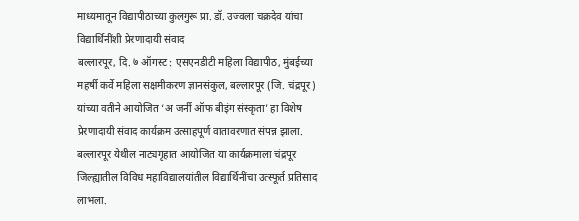माध्यमातून विद्यापीठाच्या कुलगुरू प्रा. डॉ. उज्वला चक्रदेव यांचा विद्यार्थिनींशी प्रेरणादायी संवाद
बल्लारपूर, दि. ७ ऑगस्ट : एसएनडीटी महिला विद्यापीठ, मुंबईच्या महर्षी कर्वे महिला सक्षमीकरण ज्ञानसंकुल, बल्लारपूर (जि. चंद्रपूर) यांच्या वतीने आयोजित ‘अ जर्नी ऑफ बीइंग संस्कृता’ हा विशेष प्रेरणादायी संवाद कार्यक्रम उत्साहपूर्ण वातावरणात संपन्न झाला. बल्लारपूर येथील नाट्यगृहात आयोजित या कार्यक्रमाला चंद्रपूर जिल्ह्यातील विविध महाविद्यालयांतील विद्यार्थिनींचा उत्स्फूर्त प्रतिसाद लाभला.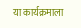या कार्यक्रमाला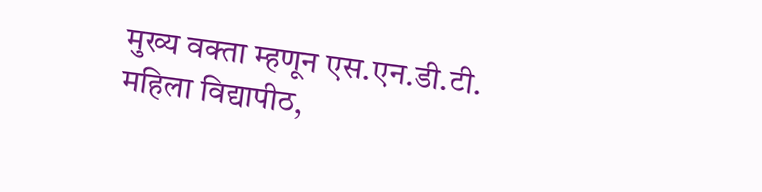मुख्य वक्ता म्हणून एस.एन.डी.टी. महिला विद्यापीठ,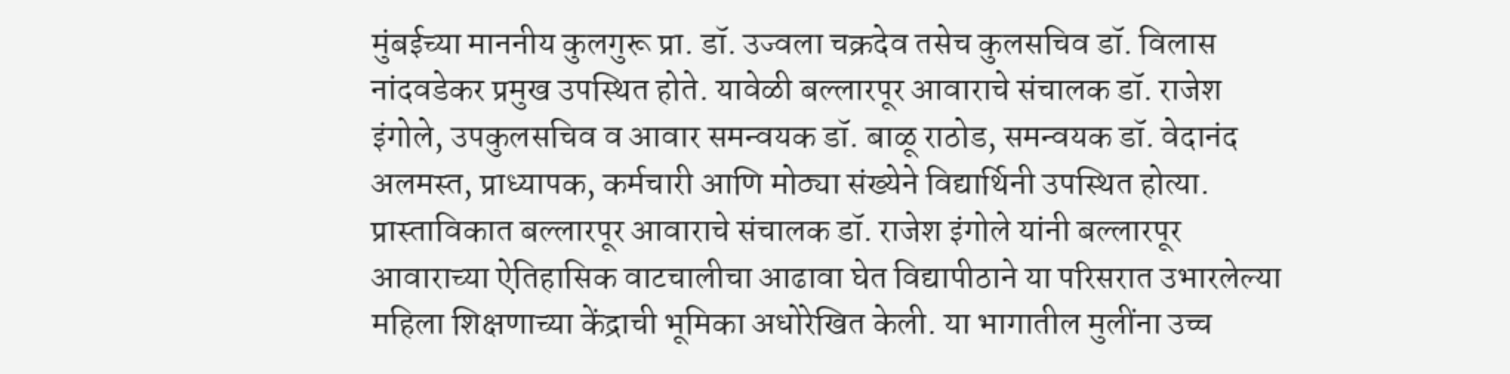मुंबईच्या माननीय कुलगुरू प्रा. डॉ. उज्वला चक्रदेव तसेच कुलसचिव डॉ. विलास नांदवडेकर प्रमुख उपस्थित होते. यावेळी बल्लारपूर आवाराचे संचालक डॉ. राजेश इंगोले, उपकुलसचिव व आवार समन्वयक डॉ. बाळू राठोड, समन्वयक डॉ. वेदानंद अलमस्त, प्राध्यापक, कर्मचारी आणि मोठ्या संख्येने विद्यार्थिनी उपस्थित होत्या.
प्रास्ताविकात बल्लारपूर आवाराचे संचालक डॉ. राजेश इंगोले यांनी बल्लारपूर आवाराच्या ऐतिहासिक वाटचालीचा आढावा घेत विद्यापीठाने या परिसरात उभारलेल्या महिला शिक्षणाच्या केंद्राची भूमिका अधोरेखित केली. या भागातील मुलींना उच्च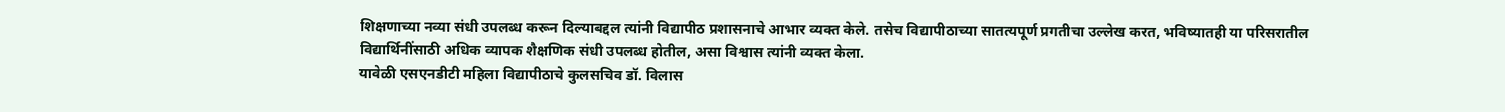शिक्षणाच्या नव्या संधी उपलब्ध करून दिल्याबद्दल त्यांनी विद्यापीठ प्रशासनाचे आभार व्यक्त केले. तसेच विद्यापीठाच्या सातत्यपूर्ण प्रगतीचा उल्लेख करत, भविष्यातही या परिसरातील विद्यार्थिनींसाठी अधिक व्यापक शैक्षणिक संधी उपलब्ध होतील, असा विश्वास त्यांनी व्यक्त केला.
यावेळी एसएनडीटी महिला विद्यापीठाचे कुलसचिव डॉ. विलास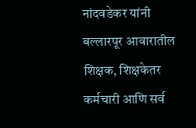नांदवडेकर यांनी बल्लारपूर आवारातील शिक्षक, शिक्षकेतर कर्मचारी आणि सर्व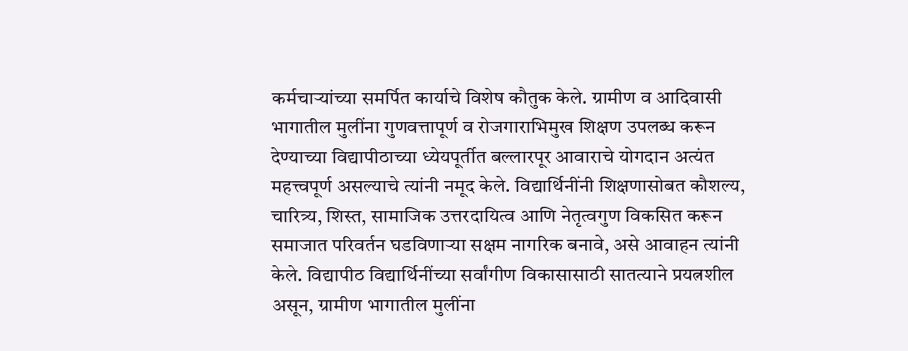कर्मचाऱ्यांच्या समर्पित कार्याचे विशेष कौतुक केले. ग्रामीण व आदिवासी भागातील मुलींना गुणवत्तापूर्ण व रोजगाराभिमुख शिक्षण उपलब्ध करून देण्याच्या विद्यापीठाच्या ध्येयपूर्तीत बल्लारपूर आवाराचे योगदान अत्यंत महत्त्वपूर्ण असल्याचे त्यांनी नमूद केले. विद्यार्थिनींनी शिक्षणासोबत कौशल्य, चारित्र्य, शिस्त, सामाजिक उत्तरदायित्व आणि नेतृत्वगुण विकसित करून समाजात परिवर्तन घडविणाऱ्या सक्षम नागरिक बनावे, असे आवाहन त्यांनी केले. विद्यापीठ विद्यार्थिनींच्या सर्वांगीण विकासासाठी सातत्याने प्रयत्नशील असून, ग्रामीण भागातील मुलींना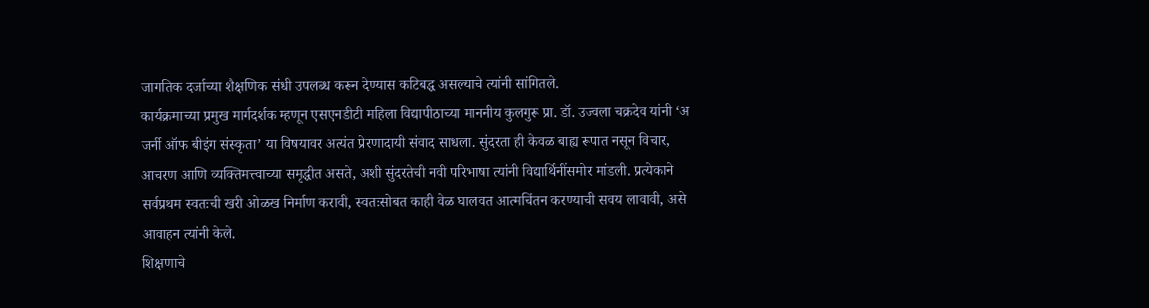जागतिक दर्जाच्या शैक्षणिक संधी उपलब्ध करून देण्यास कटिबद्ध असल्याचे त्यांनी सांगितले.
कार्यक्रमाच्या प्रमुख मार्गदर्शक म्हणून एसएनडीटी महिला विद्यापीठाच्या माननीय कुलगुरू प्रा. डॉ. उज्वला चक्रदेव यांनी ‘अ जर्नी ऑफ बीइंग संस्कृता’ या विषयावर अत्यंत प्रेरणादायी संवाद साधला. सुंदरता ही केवळ बाह्य रूपात नसून विचार, आचरण आणि व्यक्तिमत्त्वाच्या समृद्धीत असते, अशी सुंदरतेची नवी परिभाषा त्यांनी विद्यार्थिनींसमोर मांडली. प्रत्येकाने सर्वप्रथम स्वतःची खरी ओळख निर्माण करावी, स्वतःसोबत काही वेळ घालवत आत्मचिंतन करण्याची सवय लावावी, असे आवाहन त्यांनी केले.
शिक्षणाचे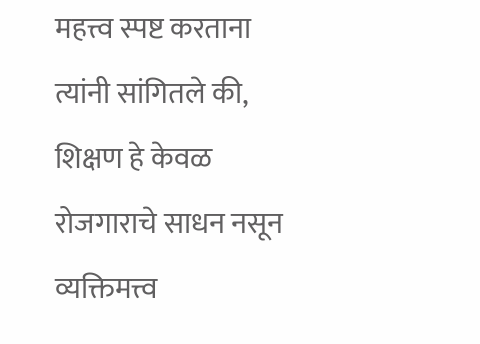महत्त्व स्पष्ट करताना त्यांनी सांगितले की, शिक्षण हे केवळ रोजगाराचे साधन नसून व्यक्तिमत्त्व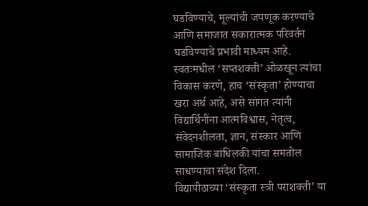घडविण्याचे, मूल्यांची जपणूक करण्याचे आणि समाजात सकारात्मक परिवर्तन घडविण्याचे प्रभावी माध्यम आहे. स्वतःमधील ‘सप्तशक्ती’ ओळखून त्यांचा विकास करणे, हाच ‘संस्कृता’ होण्याचा खरा अर्थ आहे, असे सांगत त्यांनी विद्यार्थिनींना आत्मविश्वास, नेतृत्व, संवेदनशीलता, ज्ञान, संस्कार आणि सामाजिक बांधिलकी यांचा समतोल साधण्याचा संदेश दिला.
विद्यापीठाच्या ‘संस्कृता स्त्री पराशक्ती’ या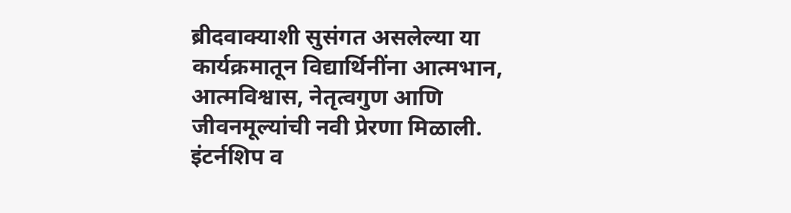ब्रीदवाक्याशी सुसंगत असलेल्या या कार्यक्रमातून विद्यार्थिनींना आत्मभान, आत्मविश्वास, नेतृत्वगुण आणि जीवनमूल्यांची नवी प्रेरणा मिळाली.
इंटर्नशिप व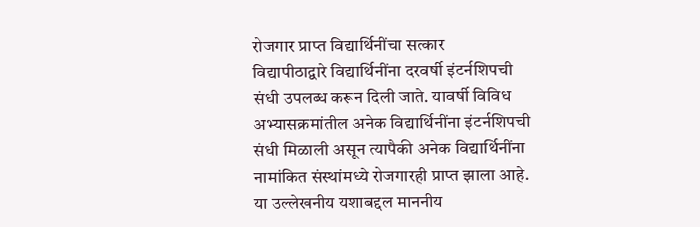रोजगार प्राप्त विद्यार्थिनींचा सत्कार
विद्यापीठाद्वारे विद्यार्थिनींना दरवर्षी इंटर्नशिपची संधी उपलब्ध करून दिली जाते. यावर्षी विविध अभ्यासक्रमांतील अनेक विद्यार्थिनींना इंटर्नशिपची संधी मिळाली असून त्यापैकी अनेक विद्यार्थिनींना नामांकित संस्थांमध्ये रोजगारही प्राप्त झाला आहे. या उल्लेखनीय यशाबद्दल माननीय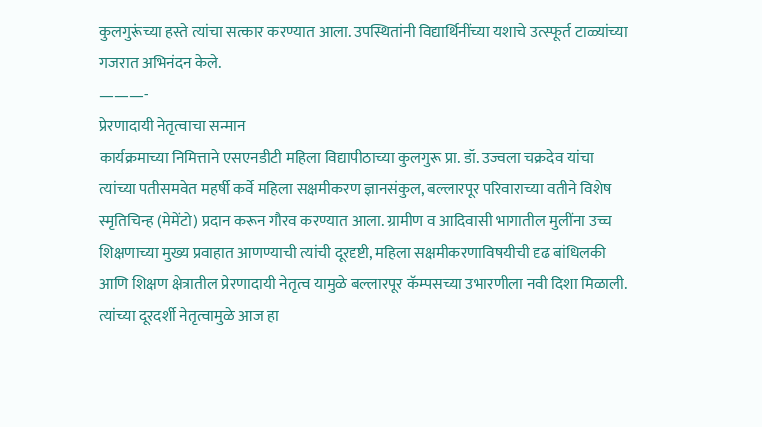कुलगुरूंच्या हस्ते त्यांचा सत्कार करण्यात आला. उपस्थितांनी विद्यार्थिनींच्या यशाचे उत्स्फूर्त टाळ्यांच्या गजरात अभिनंदन केले.
———-
प्रेरणादायी नेतृत्वाचा सन्मान
कार्यक्रमाच्या निमित्ताने एसएनडीटी महिला विद्यापीठाच्या कुलगुरू प्रा. डॉ. उज्वला चक्रदेव यांचा त्यांच्या पतीसमवेत महर्षी कर्वे महिला सक्षमीकरण ज्ञानसंकुल, बल्लारपूर परिवाराच्या वतीने विशेष स्मृतिचिन्ह (मेमेंटो) प्रदान करून गौरव करण्यात आला. ग्रामीण व आदिवासी भागातील मुलींना उच्च शिक्षणाच्या मुख्य प्रवाहात आणण्याची त्यांची दूरदृष्टी, महिला सक्षमीकरणाविषयीची दृढ बांधिलकी आणि शिक्षण क्षेत्रातील प्रेरणादायी नेतृत्व यामुळे बल्लारपूर कॅम्पसच्या उभारणीला नवी दिशा मिळाली. त्यांच्या दूरदर्शी नेतृत्वामुळे आज हा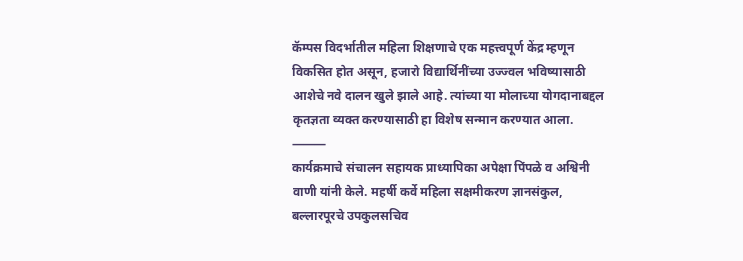कॅम्पस विदर्भातील महिला शिक्षणाचे एक महत्त्वपूर्ण केंद्र म्हणून विकसित होत असून, हजारो विद्यार्थिनींच्या उज्ज्वल भविष्यासाठी आशेचे नवे दालन खुले झाले आहे. त्यांच्या या मोलाच्या योगदानाबद्दल कृतज्ञता व्यक्त करण्यासाठी हा विशेष सन्मान करण्यात आला.
⸻
कार्यक्रमाचे संचालन सहायक प्राध्यापिका अपेक्षा पिंपळे व अश्विनी वाणी यांनी केले. महर्षी कर्वे महिला सक्षमीकरण ज्ञानसंकुल, बल्लारपूरचे उपकुलसचिव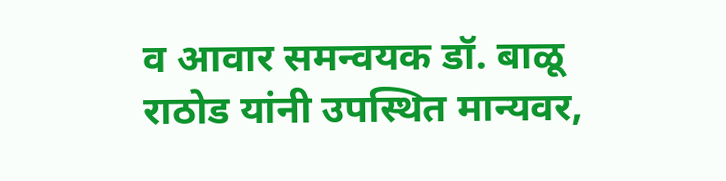व आवार समन्वयक डॉ. बाळू राठोड यांनी उपस्थित मान्यवर,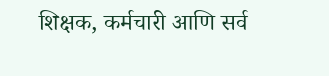शिक्षक, कर्मचारी आणि सर्व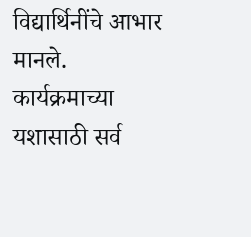विद्यार्थिनींचे आभार मानले. कार्यक्रमाच्या यशासाठी सर्व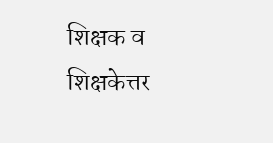शिक्षक व शिक्षकेत्तर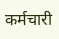कर्मचारी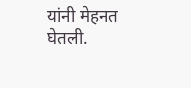यांनी मेहनत घेतली.